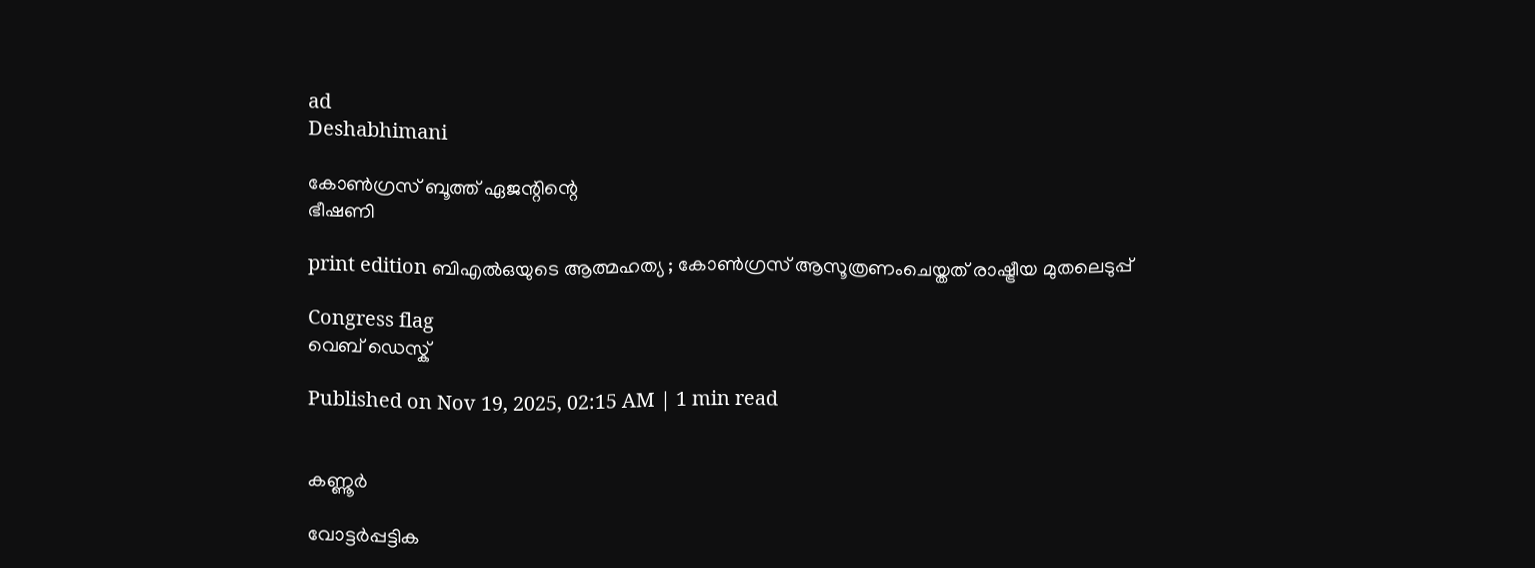ad
Deshabhimani

കോൺഗ്രസ്‌ ബൂത്ത്‌ ഏജന്റിന്റെ
ഭീഷണി

print edition ബിഎൽഒയുടെ ആത്മഹത്യ ; കോൺഗ്രസ്‌ ആസൂത്രണംചെയ്തത്‌ രാഷ്ട്രീയ മുതലെടുപ്പ്‌

Congress flag
വെബ് ഡെസ്ക്

Published on Nov 19, 2025, 02:15 AM | 1 min read


കണ്ണൂർ

വോട്ടർപ്പട്ടിക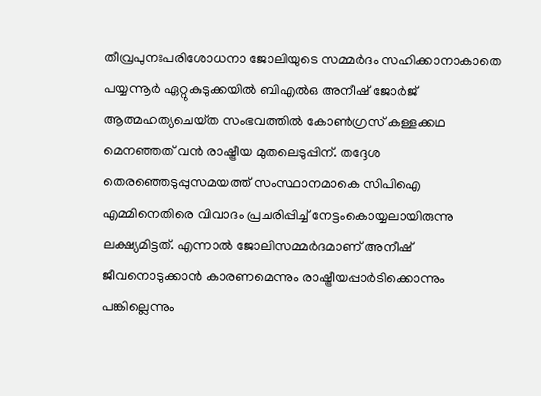തീവ്രപുനഃപരിശോധനാ ജോലിയുടെ സമ്മർദം സഹിക്കാനാകാതെ പയ്യന്നൂർ ഏറ്റുകുടുക്കയിൽ ബിഎൽഒ അനീഷ്‌ ജോർജ്‌ ആത്മഹത്യചെയ്‌ത സംഭവത്തിൽ കോൺഗ്രസ്‌ കള്ളക്കഥ മെനഞ്ഞത്‌ വൻ രാഷ്ട്രീയ മുതലെടുപ്പിന്‌. തദ്ദേശ തെരഞ്ഞെടുപ്പുസമയത്ത്‌ സംസ്ഥാനമാകെ സിപിഐ എമ്മിനെതിരെ വിവാദം പ്രചരിപ്പിച്ച്‌ നേട്ടംകൊയ്യലായിരുന്നു ലക്ഷ്യമിട്ടത്. എന്നാൽ ജോലിസമ്മർദമാണ്‌ അനീഷ്‌ ജീവനൊടുക്കാൻ കാരണമെന്നും രാഷ്ട്രീയപ്പാർടിക്കൊന്നും പങ്കില്ലെന്നും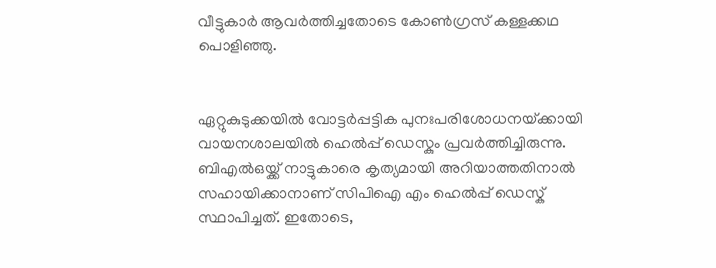വീട്ടുകാർ ആവർത്തിച്ചതോടെ കോൺഗ്രസ്‌ കള്ളക്കഥ പൊളിഞ്ഞു.


ഏറ്റുകുടുക്കയിൽ വോട്ടർപ്പട്ടിക പുനഃപരിശോധനയ്‌ക്കായി വായനശാലയിൽ ഹെൽപ്പ്‌ ഡെസ്കും പ്രവർത്തിച്ചിരുന്നു. ബിഎൽഒയ്ക്ക് നാട്ടുകാരെ കൃത്യമായി അറിയാത്തതിനാൽ സഹായിക്കാനാണ്‌ സിപിഐ എം ഹെൽപ്പ്‌ ഡെസ്ക് സ്ഥാപിച്ചത്‌. ഇതോടെ,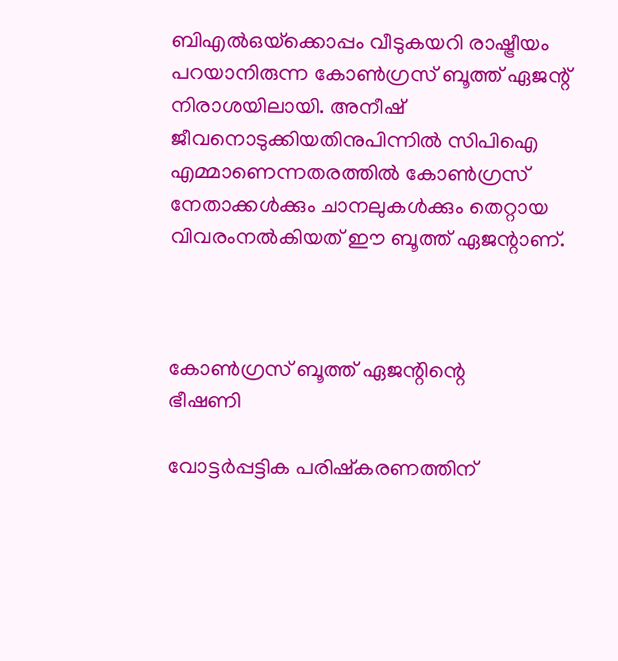ബിഎൽഒയ്‌ക്കൊപ്പം വീടുകയറി രാഷ്ട്രീയം പറയാനിരുന്ന കോൺഗ്രസ്‌ ബൂത്ത്‌ ഏജന്റ്‌ നിരാശയിലായി‍. അനീഷ്‌ ജീവനൊടുക്കിയതിനുപിന്നിൽ സിപിഐ എമ്മാണെന്നതരത്തിൽ കോൺഗ്രസ്‌ നേതാക്കൾക്കും ചാനലുകൾക്കും തെറ്റായ വിവരംനൽകിയത്‌ ഇ‍ൗ ബൂത്ത്‌ ഏജന്റാണ്‌.



കോൺഗ്രസ്‌ ബൂത്ത്‌ ഏജന്റിന്റെ
ഭീഷണി

വോട്ടർപ്പട്ടിക പരിഷ്കരണത്തിന്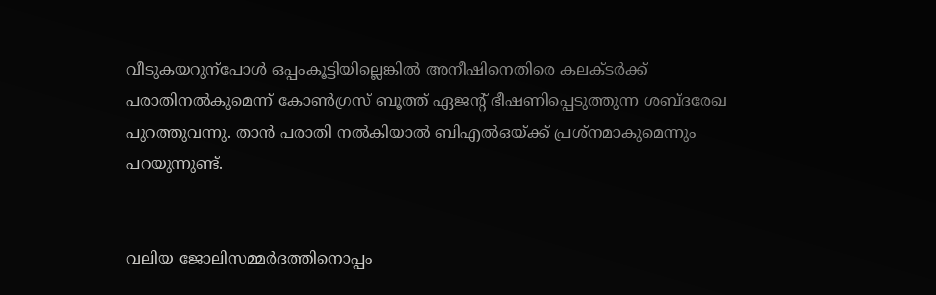വീടുകയറുന്പോൾ ഒപ്പംകൂട്ടിയില്ലെങ്കിൽ അനീഷിനെതിരെ കലക്ടർക്ക്‌ പരാതിനൽകുമെന്ന്‌ കോൺഗ്രസ്‌ ബൂത്ത്‌ ഏജന്റ്‌ ഭീഷണിപ്പെടുത്തുന്ന ശബ്ദരേഖ പുറത്തുവന്നു. താൻ പരാതി നൽകിയാൽ ബിഎൽഒയ്‌ക്ക്‌ പ്രശ്‌നമാകുമെന്നും പറയുന്നുണ്ട്‌.


വലിയ ജോലിസമ്മർദത്തിനൊപ്പം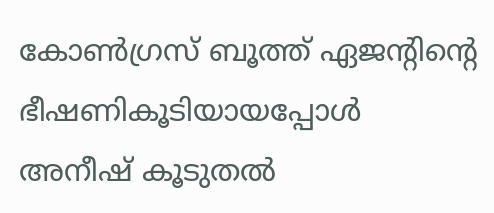കോൺഗ്രസ്‌ ബൂത്ത്‌ ഏജന്റിന്റെ ഭീഷണികൂടിയായപ്പോൾ അനീഷ് കൂടുതൽ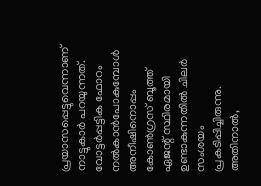പ്രയാസപ്പെട്ടുവെന്നാണ്‌ നാട്ടുകാർ പറയുന്നത്‌. വോട്ടർപ്പട്ടിക ഫോറം നൽകാൻപോകുമ്പോൾ അനീഷിനൊപ്പം കോൺഗ്രസ്‌ ബൂത്ത്‌ ഏജന്റ്‌ സ്ഥിരമായി ഉണ്ടാകുന്നതിൽ ചിലർ സംശയം പ്രകടിപ്പിച്ചിരുന്നു. അതിനാൽ,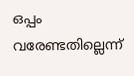ഒപ്പം വരേണ്ടതില്ലെന്ന്‌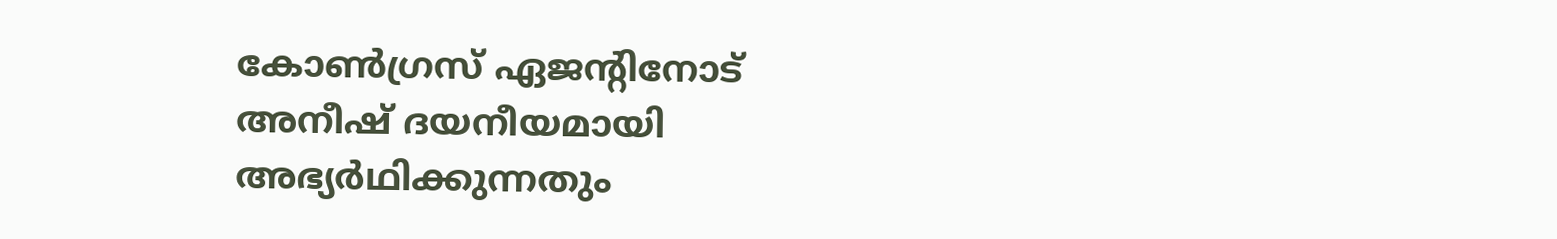കോൺഗ്രസ്‌ ഏജന്റിനോട്‌ അനീഷ്‌ ദയനീയമായി അഭ്യർഥിക്കുന്നതും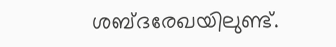ശബ്ദരേഖയിലുണ്ട്‌.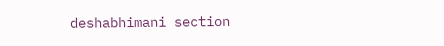deshabhimani section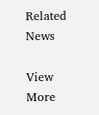Related News

View More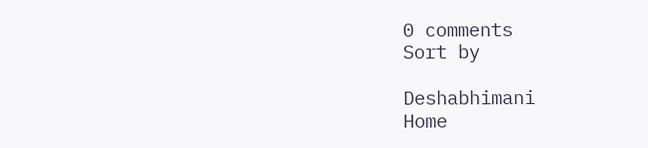0 comments
Sort by

Deshabhimani
Home